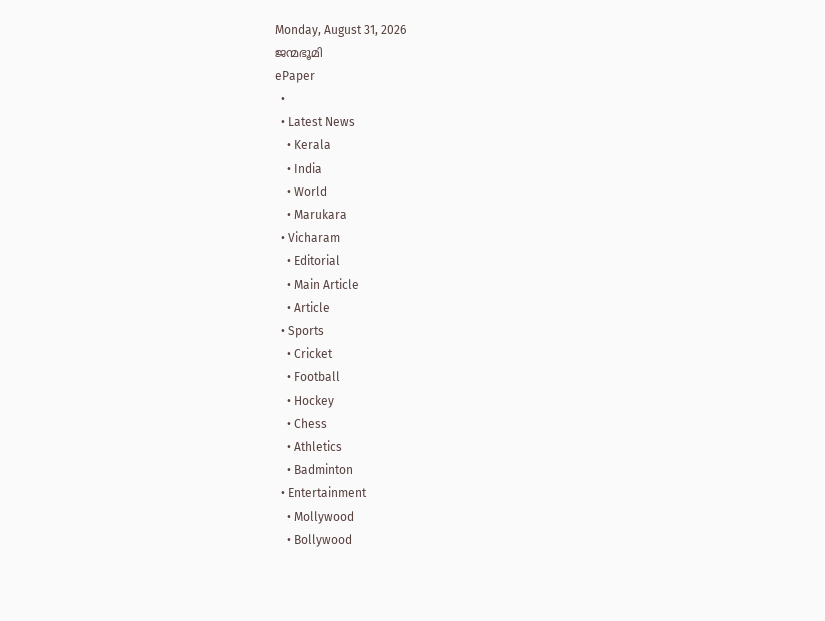Monday, August 31, 2026
ജന്മഭൂമി
ePaper
  •
  • Latest News
    • Kerala
    • India
    • World
    • Marukara
  • Vicharam
    • Editorial
    • Main Article
    • Article
  • Sports
    • Cricket
    • Football
    • Hockey
    • Chess
    • Athletics
    • Badminton
  • Entertainment
    • Mollywood
    • Bollywood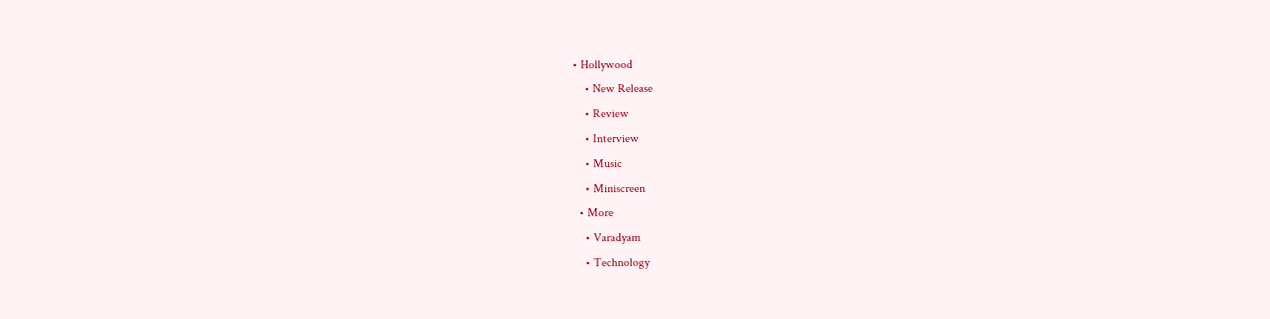• Hollywood
    • New Release
    • Review
    • Interview
    • Music
    • Miniscreen
  • More
    • Varadyam
    • Technology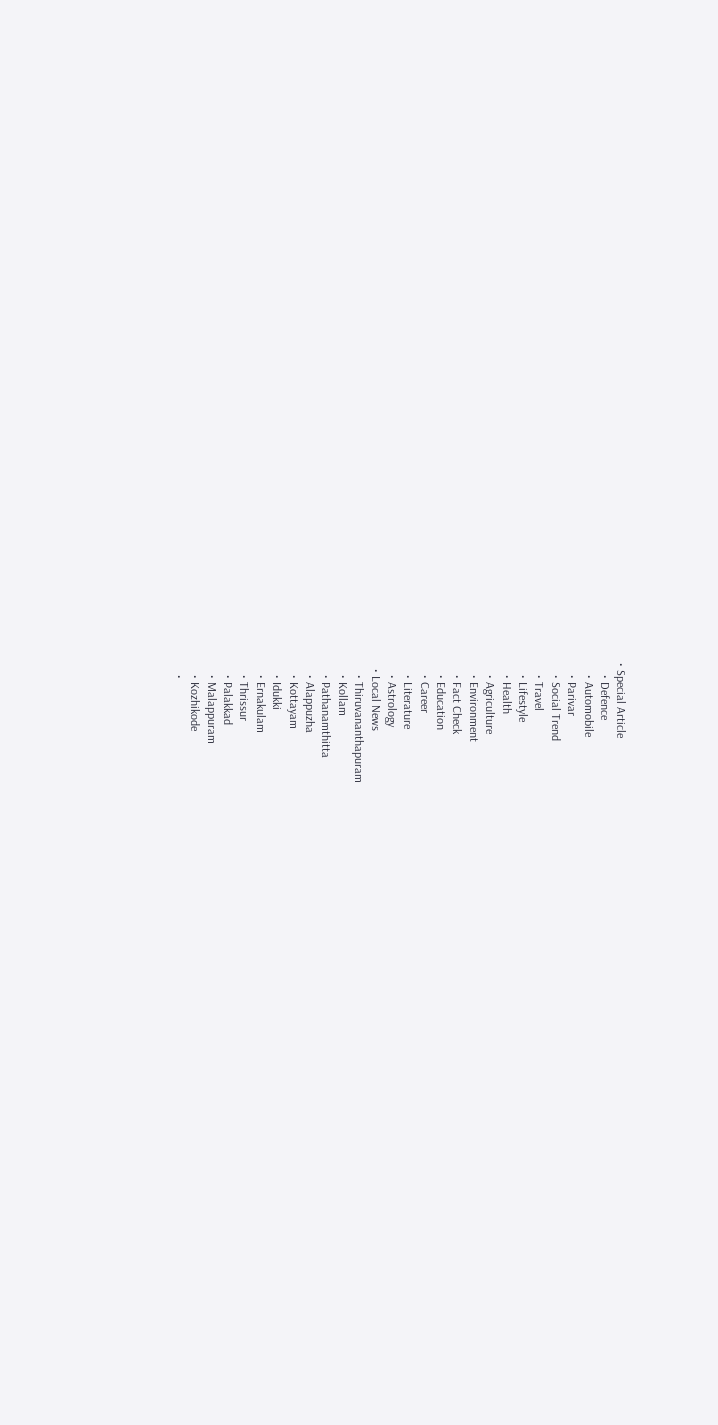• Special Article
    • Defence
    • Automobile
    • Parivar
    • Social Trend
    • Travel
    • Lifestyle
    • Health
    • Agriculture
    • Environment
    • Fact Check
    • Education
    • Career
    • Literature
    • Astrology
  • Local News
    • Thiruvananthapuram
    • Kollam
    • Pathanamthitta
    • Alappuzha
    • Kottayam
    • Idukki
    • Ernakulam
    • Thrissur
    • Palakkad
    • Malappuram
    • Kozhikode
    •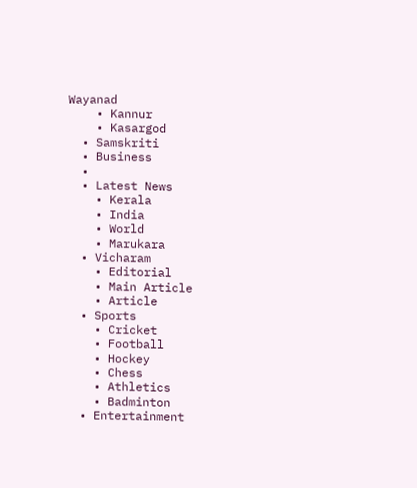Wayanad
    • Kannur
    • Kasargod
  • Samskriti
  • Business
  •
  • Latest News
    • Kerala
    • India
    • World
    • Marukara
  • Vicharam
    • Editorial
    • Main Article
    • Article
  • Sports
    • Cricket
    • Football
    • Hockey
    • Chess
    • Athletics
    • Badminton
  • Entertainment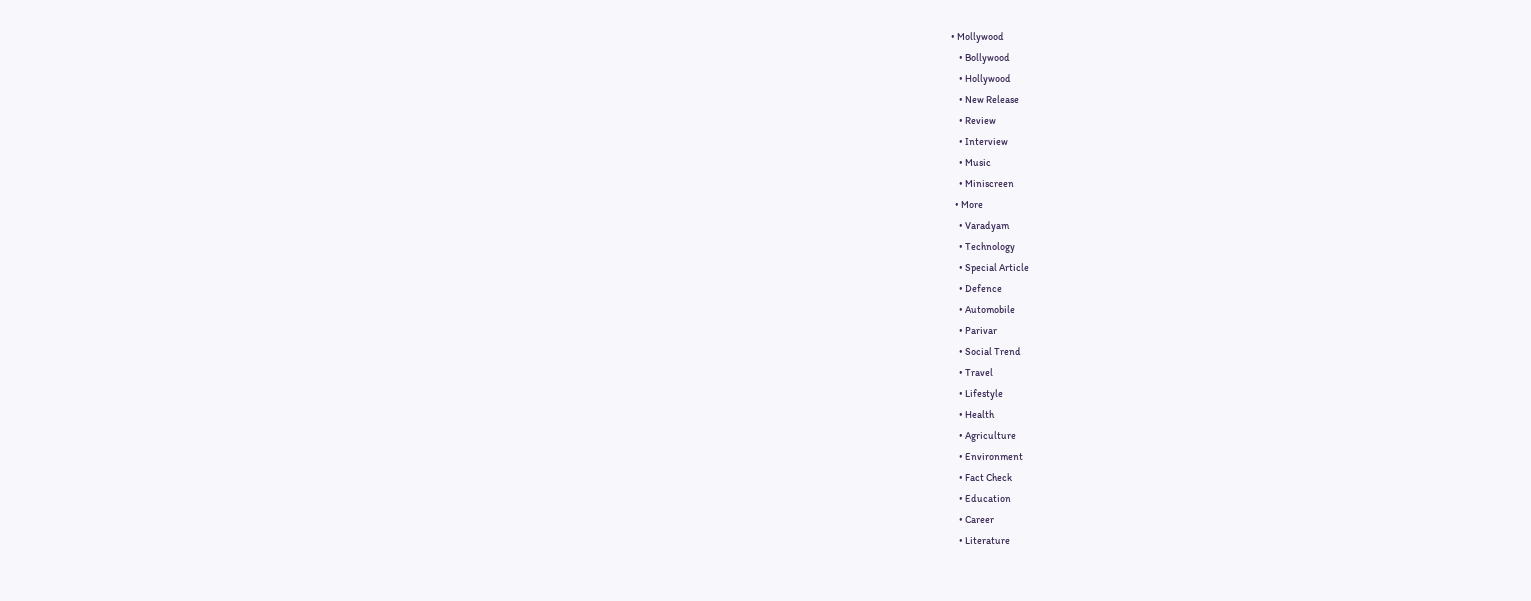• Mollywood
    • Bollywood
    • Hollywood
    • New Release
    • Review
    • Interview
    • Music
    • Miniscreen
  • More
    • Varadyam
    • Technology
    • Special Article
    • Defence
    • Automobile
    • Parivar
    • Social Trend
    • Travel
    • Lifestyle
    • Health
    • Agriculture
    • Environment
    • Fact Check
    • Education
    • Career
    • Literature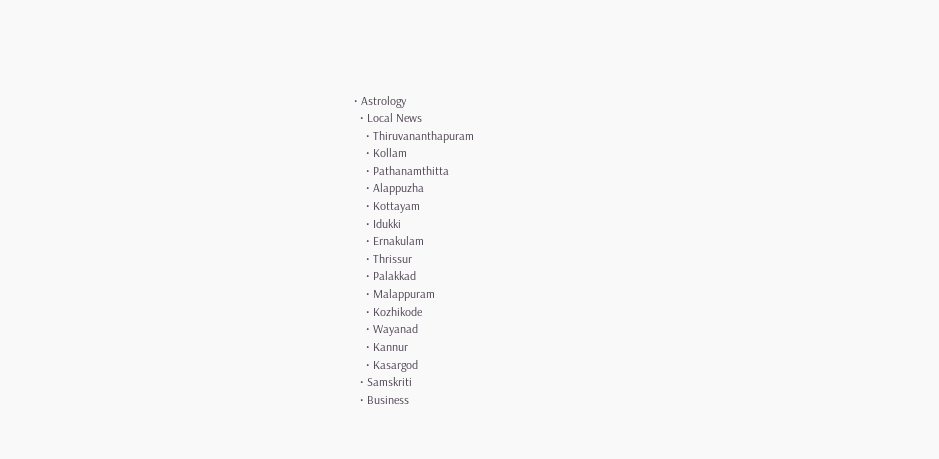• Astrology
  • Local News
    • Thiruvananthapuram
    • Kollam
    • Pathanamthitta
    • Alappuzha
    • Kottayam
    • Idukki
    • Ernakulam
    • Thrissur
    • Palakkad
    • Malappuram
    • Kozhikode
    • Wayanad
    • Kannur
    • Kasargod
  • Samskriti
  • Business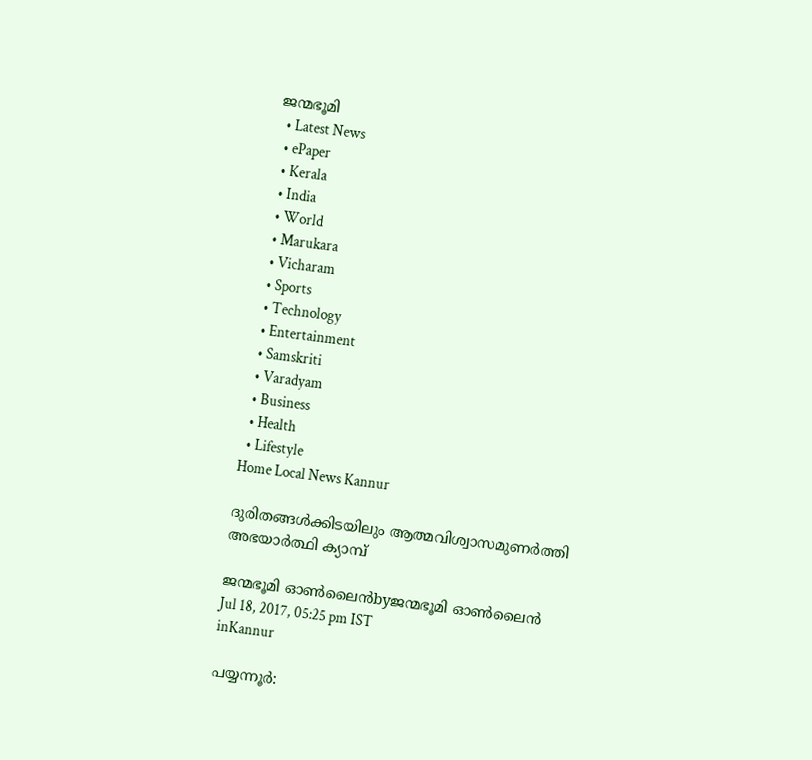ജന്മഭൂമി
  • Latest News
  • ePaper
  • Kerala
  • India
  • World
  • Marukara
  • Vicharam
  • Sports
  • Technology
  • Entertainment
  • Samskriti
  • Varadyam
  • Business
  • Health
  • Lifestyle
Home Local News Kannur

ദുരിതങ്ങള്‍ക്കിടയിലും ആത്മവിശ്വാസമുണര്‍ത്തി അഭയാര്‍ത്ഥി ക്യാമ്പ്

ജന്മഭൂമി ഓണ്‍ലൈന്‍byജന്മഭൂമി ഓണ്‍ലൈന്‍
Jul 18, 2017, 05:25 pm IST
inKannur

പയ്യന്നൂര്‍: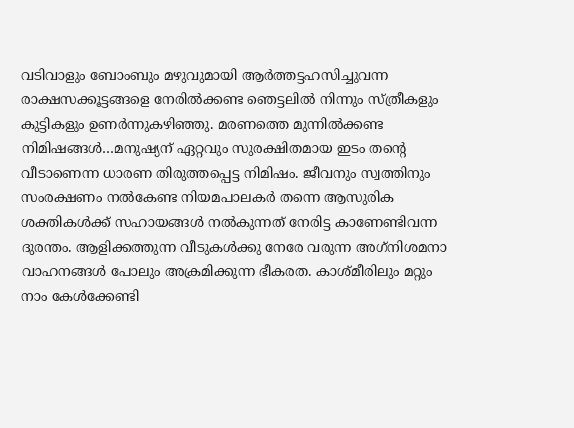വടിവാളും ബോംബും മഴുവുമായി ആര്‍ത്തട്ടഹസിച്ചുവന്ന രാക്ഷസക്കൂട്ടങ്ങളെ നേരില്‍ക്കണ്ട ഞെട്ടലില്‍ നിന്നും സ്ത്രീകളും കുട്ടികളും ഉണര്‍ന്നുകഴിഞ്ഞു. മരണത്തെ മുന്നില്‍ക്കണ്ട നിമിഷങ്ങള്‍…മനുഷ്യന് ഏറ്റവും സുരക്ഷിതമായ ഇടം തന്റെ വീടാണെന്ന ധാരണ തിരുത്തപ്പെട്ട നിമിഷം. ജീവനും സ്വത്തിനും സംരക്ഷണം നല്‍കേണ്ട നിയമപാലകര്‍ തന്നെ ആസുരിക ശക്തികള്‍ക്ക് സഹായങ്ങള്‍ നല്‍കുന്നത് നേരിട്ട കാണേണ്ടിവന്ന ദുരന്തം. ആളിക്കത്തുന്ന വീടുകള്‍ക്കു നേരേ വരുന്ന അഗ്‌നിശമനാ വാഹനങ്ങള്‍ പോലും അക്രമിക്കുന്ന ഭീകരത. കാശ്മീരിലും മറ്റും നാം കേള്‍ക്കേണ്ടി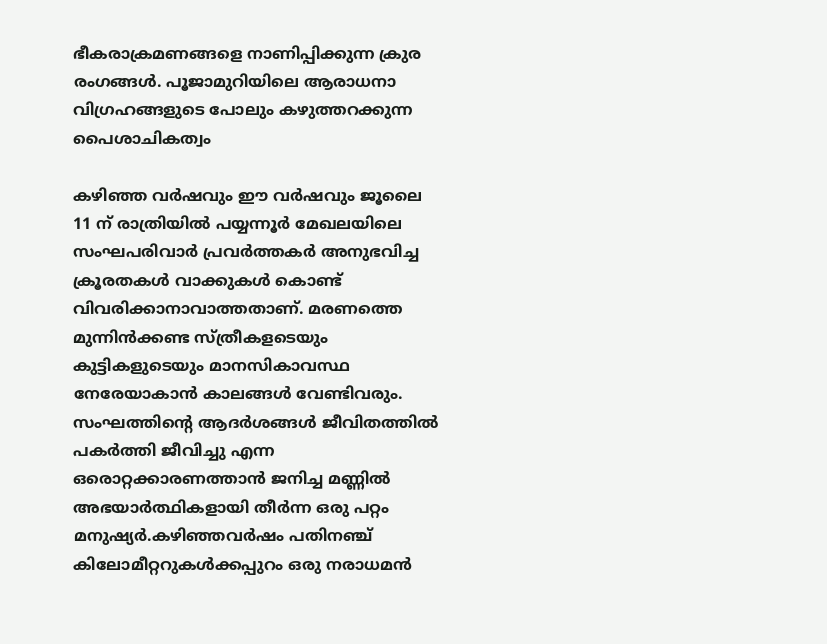ഭീകരാക്രമണങ്ങളെ നാണിപ്പിക്കുന്ന ക്രുര രംഗങ്ങള്‍. പൂജാമുറിയിലെ ആരാധനാ വിഗ്രഹങ്ങളുടെ പോലും കഴുത്തറക്കുന്ന പൈശാചികത്വം

കഴിഞ്ഞ വര്‍ഷവും ഈ വര്‍ഷവും ജൂലൈ 11 ന് രാത്രിയില്‍ പയ്യന്നൂര്‍ മേഖലയിലെ സംഘപരിവാര്‍ പ്രവര്‍ത്തകര്‍ അനുഭവിച്ച ക്രൂരതകള്‍ വാക്കുകള്‍ കൊണ്ട് വിവരിക്കാനാവാത്തതാണ്. മരണത്തെ മുന്നിന്‍ക്കണ്ട സ്ത്രീകളടെയും കുട്ടികളുടെയും മാനസികാവസ്ഥ നേരേയാകാന്‍ കാലങ്ങള്‍ വേണ്ടിവരും. സംഘത്തിന്റെ ആദര്‍ശങ്ങള്‍ ജീവിതത്തില്‍ പകര്‍ത്തി ജീവിച്ചു എന്ന ഒരൊറ്റക്കാരണത്താന്‍ ജനിച്ച മണ്ണില്‍ അഭയാര്‍ത്ഥികളായി തീര്‍ന്ന ഒരു പറ്റം മനുഷ്യര്‍.കഴിഞ്ഞവര്‍ഷം പതിനഞ്ച് കിലോമീറ്ററുകള്‍ക്കപ്പുറം ഒരു നരാധമന്‍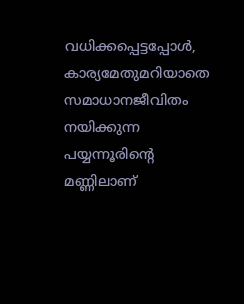വധിക്കപ്പെട്ടപ്പോള്‍, കാര്യമേതുമറിയാതെ സമാധാനജീവിതം നയിക്കുന്ന പയ്യന്നൂരിന്റെ മണ്ണിലാണ്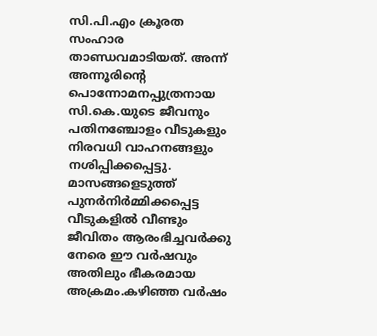സി.പി.എം ക്രൂരത സംഹാര താണ്ഡവമാടിയത്. അന്ന് അന്നൂരിന്റെ പൊന്നോമനപ്പുത്രനായ സി.കെ.യുടെ ജീവനും പതിനഞ്ചോളം വീടുകളും നിരവധി വാഹനങ്ങളും നശിപ്പിക്കപ്പെട്ടു. മാസങ്ങളെടുത്ത് പുനര്‍നിര്‍മ്മിക്കപ്പെട്ട വീടുകളില്‍ വീണ്ടും ജീവിതം ആരംഭിച്ചവര്‍ക്കു നേരെ ഈ വര്‍ഷവും അതിലും ഭീകരമായ അക്രമം.കഴിഞ്ഞ വര്‍ഷം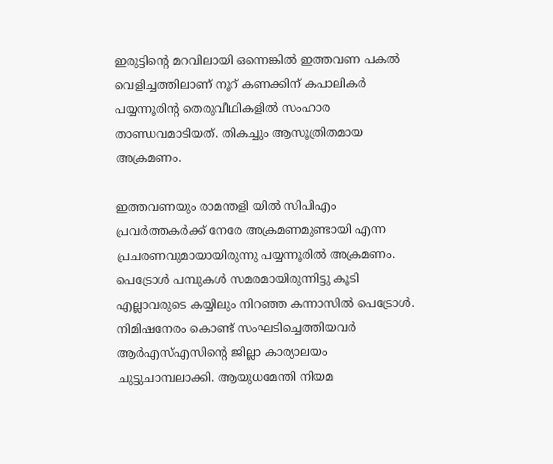ഇരുട്ടിന്റെ മറവിലായി ഒന്നെങ്കില്‍ ഇത്തവണ പകല്‍ വെളിച്ചത്തിലാണ് നൂറ് കണക്കിന് കപാലികര്‍ പയ്യന്നൂരിന്റ തെരുവീഥികളില്‍ സംഹാര താണ്ഡവമാടിയത്. തികച്ചും ആസൂത്രിതമായ അക്രമണം.

ഇത്തവണയും രാമന്തളി യില്‍ സിപിഎം പ്രവര്‍ത്തകര്‍ക്ക് നേരേ അക്രമണമുണ്ടായി എന്ന പ്രചരണവുമായായിരുന്നു പയ്യന്നൂരില്‍ അക്രമണം. പെട്രോള്‍ പമ്പുകള്‍ സമരമായിരുന്നിട്ടു കൂടി എല്ലാവരുടെ കയ്യിലും നിറഞ്ഞ കന്നാസില്‍ പെട്രോള്‍. നിമിഷനേരം കൊണ്ട് സംഘടിച്ചെത്തിയവര്‍ ആര്‍എസ്എസിന്റെ ജില്ലാ കാര്യാലയം ചുട്ടുചാമ്പലാക്കി. ആയുധമേന്തി നിയമ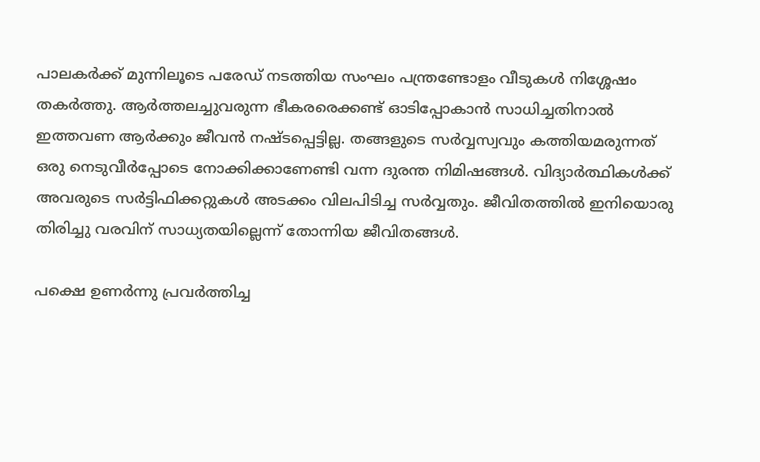പാലകര്‍ക്ക് മുന്നിലൂടെ പരേഡ് നടത്തിയ സംഘം പന്ത്രണ്ടോളം വീടുകള്‍ നിശ്ശേഷം തകര്‍ത്തു. ആര്‍ത്തലച്ചുവരുന്ന ഭീകരരെക്കണ്ട് ഓടിപ്പോകാന്‍ സാധിച്ചതിനാല്‍ ഇത്തവണ ആര്‍ക്കും ജീവന്‍ നഷ്ടപ്പെട്ടില്ല. തങ്ങളുടെ സര്‍വ്വസ്വവും കത്തിയമരുന്നത് ഒരു നെടുവീര്‍പ്പോടെ നോക്കിക്കാണേണ്ടി വന്ന ദുരന്ത നിമിഷങ്ങള്‍. വിദ്യാര്‍ത്ഥികള്‍ക്ക് അവരുടെ സര്‍ട്ടിഫിക്കറ്റുകള്‍ അടക്കം വിലപിടിച്ച സര്‍വ്വതും. ജീവിതത്തില്‍ ഇനിയൊരു തിരിച്ചു വരവിന് സാധ്യതയില്ലെന്ന് തോന്നിയ ജീവിതങ്ങള്‍.

പക്ഷെ ഉണര്‍ന്നു പ്രവര്‍ത്തിച്ച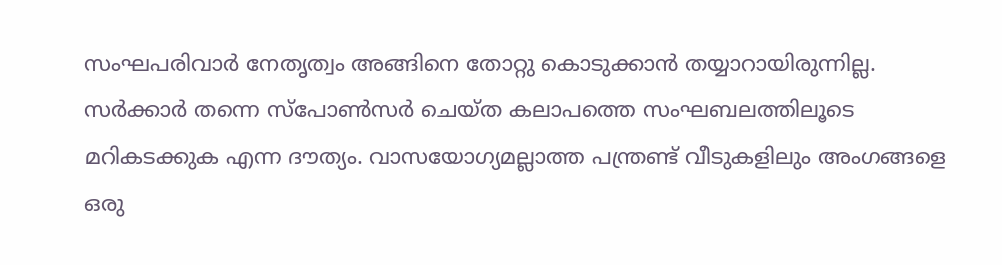സംഘപരിവാര്‍ നേതൃത്വം അങ്ങിനെ തോറ്റു കൊടുക്കാന്‍ തയ്യാറായിരുന്നില്ല. സര്‍ക്കാര്‍ തന്നെ സ്‌പോണ്‍സര്‍ ചെയ്ത കലാപത്തെ സംഘബലത്തിലൂടെ മറികടക്കുക എന്ന ദൗത്യം. വാസയോഗ്യമല്ലാത്ത പന്ത്രണ്ട് വീടുകളിലും അംഗങ്ങളെ ഒരു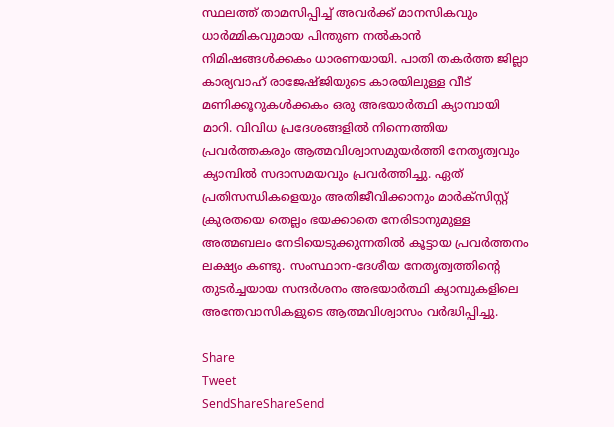സ്ഥലത്ത് താമസിപ്പിച്ച് അവര്‍ക്ക് മാനസികവും ധാര്‍മ്മികവുമായ പിന്തുണ നല്‍കാന്‍ നിമിഷങ്ങള്‍ക്കകം ധാരണയായി. പാതി തകര്‍ത്ത ജില്ലാ കാര്യവാഹ് രാജേഷ്ജിയുടെ കാരയിലുള്ള വീട് മണിക്കൂറുകള്‍ക്കകം ഒരു അഭയാര്‍ത്ഥി ക്യാമ്പായി മാറി. വിവിധ പ്രദേശങ്ങളില്‍ നിന്നെത്തിയ പ്രവര്‍ത്തകരും ആത്മവിശ്വാസമുയര്‍ത്തി നേതൃത്വവും ക്യാമ്പില്‍ സദാസമയവും പ്രവര്‍ത്തിച്ചു. ഏത് പ്രതിസന്ധികളെയും അതിജീവിക്കാനും മാര്‍ക്‌സിസ്റ്റ് ക്രുരതയെ തെല്ലം ഭയക്കാതെ നേരിടാനുമുള്ള അത്മബലം നേടിയെടുക്കുന്നതില്‍ കൂട്ടായ പ്രവര്‍ത്തനം ലക്ഷ്യം കണ്ടു. സംസ്ഥാന-ദേശീയ നേതൃത്വത്തിന്റെ തുടര്‍ച്ചയായ സന്ദര്‍ശനം അഭയാര്‍ത്ഥി ക്യാമ്പുകളിലെ അന്തേവാസികളുടെ ആത്മവിശ്വാസം വര്‍ദ്ധിപ്പിച്ചു.

Share
Tweet
SendShareShareSend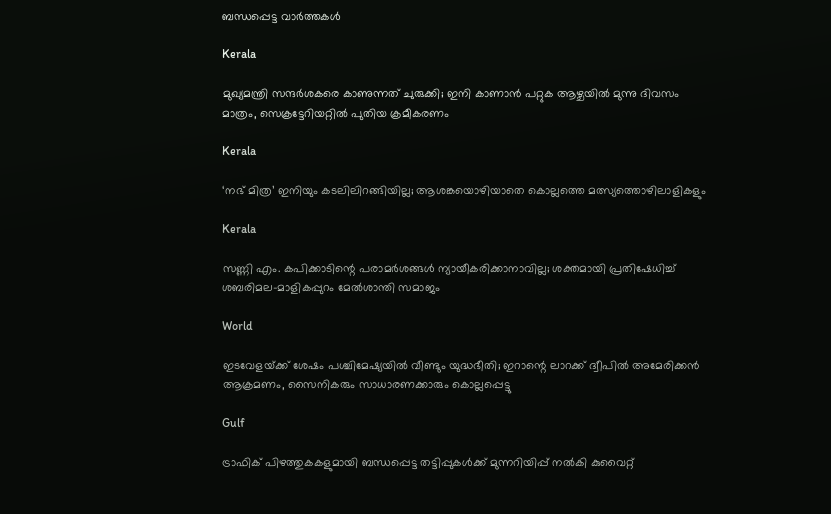ബന്ധപ്പെട്ട വാര്‍ത്തകള്‍

Kerala

മുഖ്യമന്ത്രി സന്ദർശകരെ കാണുന്നത് ചുരുക്കി; ഇനി കാണാൻ പറ്റുക ആഴ്ചയിൽ മുന്നു ദിവസം മാത്രം, സെക്രട്ടേറിയറ്റിൽ പുതിയ ക്രമീകരണം

Kerala

‘നഭ് മിത്ര’ ഇനിയും കടലിലിറങ്ങിയില്ല; ആശങ്കയൊഴിയാതെ കൊല്ലത്തെ മത്സ്യത്തൊഴിലാളികളും

Kerala

സണ്ണി എം. കപിക്കാടിന്റെ പരാമർശങ്ങൾ ന്യായീകരിക്കാനാവില്ല; ശക്തമായി പ്രതിഷേധിച്ച് ശബരിമല-മാളികപ്പുറം മേൽശാന്തി സമാജം

World

ഇടവേളയ്‌ക്ക് ശേഷം പശ്ചിമേഷ്യയിൽ വീണ്ടും യുദ്ധഭീതി; ഇറാന്റെ ലാറക്ക് ദ്വീപിൽ അമേരിക്കൻ ആക്രമണം, സൈനികരും സാധാരണക്കാരും കൊല്ലപ്പെട്ടു

Gulf

ട്രാഫിക് പിഴത്തുകകളുമായി ബന്ധപ്പെട്ട തട്ടിപ്പുകൾക്ക് മുന്നറിയിപ്പ് നൽകി കുവൈറ്റ്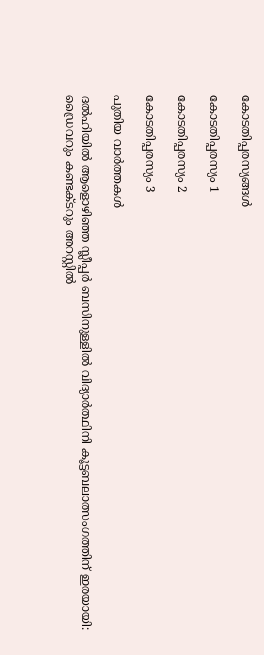കോടതിപ്പരസ്യങ്ങള്‍

കോടതിപ്പരസ്യം 1

കോടതിപ്പരസ്യം 2

കോടതിപ്പരസ്യം 3

പുതിയ വാര്‍ത്തകള്‍

ദൽഹിയിൽ ആളൊഴിഞ്ഞ സ്ലീപ്പർ ബസിനുള്ളിൽ വിദ്യാർത്ഥിനി കൂട്ടബലാത്സംഗത്തിന് ഇരയായി: ഡ്രൈവറും കണ്ടക്ടറും അറസ്റ്റിൽ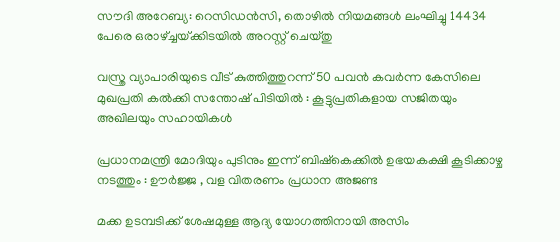സൗദി അറേബ്യ: റെസിഡൻസി, തൊഴിൽ നിയമങ്ങൾ ലംഘിച്ചു 14434 പേരെ ഒരാഴ്‌ച്ചയ്‌ക്കിടയിൽ അറസ്റ്റ് ചെയ്തു

വസ്ത്ര വ്യാപാരിയുടെ വീട് കുത്തിത്തുറന്ന് 50 പവന്‍ കവര്‍ന്ന കേസിലെ മുഖപ്രതി കല്‍ക്കി സന്തോഷ് പിടിയിൽ : കൂട്ടുപ്രതികളായ സജിതയും അഖിലയും സഹായികൾ

പ്രധാനമന്ത്രി മോദിയും പുടിനും ഇന്ന് ബിഷ്കെക്കിൽ ഉഭയകക്ഷി കൂടിക്കാഴ്ച നടത്തും : ഊർജ്ജ , വള വിതരണം പ്രധാന അജണ്ട

മക്ക ഉടമ്പടിക്ക് ശേഷമുള്ള ആദ്യ യോഗത്തിനായി അസിം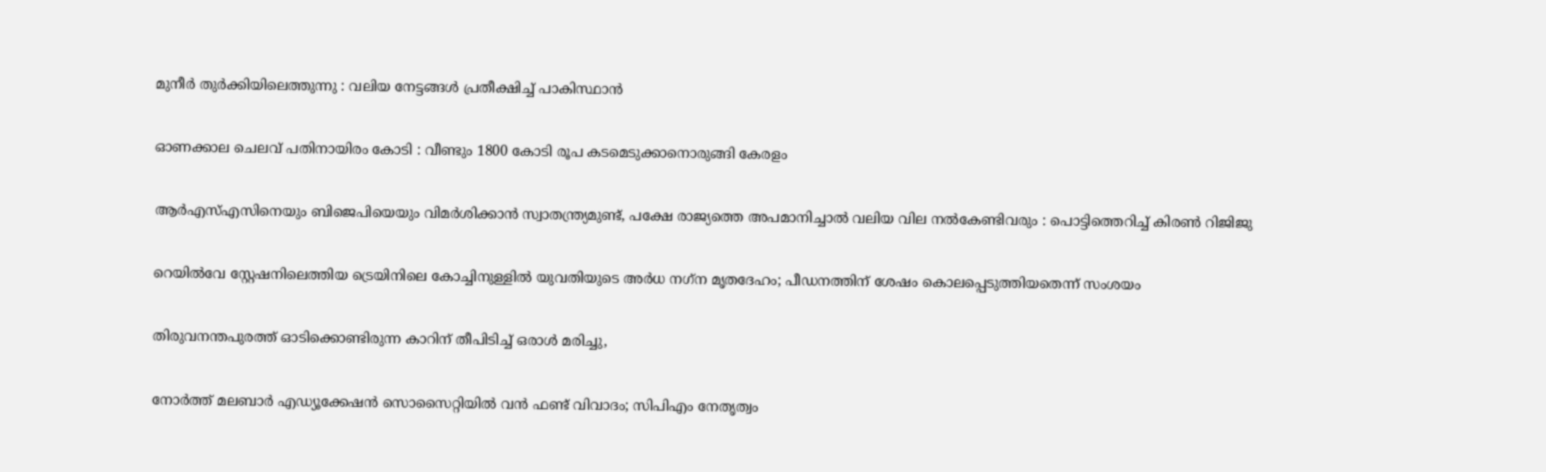മുനീർ തുർക്കിയിലെത്തുന്നു : വലിയ നേട്ടങ്ങൾ പ്രതീക്ഷിച്ച് പാകിസ്ഥാൻ

ഓണക്കാല ചെലവ് പതിനായിരം കോടി : വീണ്ടും 1800 കോടി രൂപ കടമെടുക്കാനൊരുങ്ങി കേരളം

ആർ‌എസ്‌എസിനെയും ബിജെപിയെയും വിമർശിക്കാൻ സ്വാതന്ത്ര്യമുണ്ട്, പക്ഷേ രാജ്യത്തെ അപമാനിച്ചാൽ വലിയ വില നൽകേണ്ടിവരും : പൊട്ടിത്തെറിച്ച് കിരൺ റിജിജു

റെയിൽവേ സ്റ്റേഷനിലെത്തിയ ട്രെയിനിലെ കോച്ചിനുള്ളില്‍ യുവതിയുടെ അര്‍ധ നഗ്‌ന മൃതദേഹം; പീഡനത്തിന് ശേഷം കൊലപ്പെടുത്തിയതെന്ന് സംശയം

തിരുവനന്തപുരത്ത് ഓടിക്കൊണ്ടിരുന്ന കാറിന് തീപിടിച്ച് ഒരാൾ മരിച്ചു,

നോര്‍ത്ത് മലബാര്‍ എഡ്യൂക്കേഷന്‍ സൊസൈറ്റിയില്‍ വന്‍ ഫണ്ട് വിവാദം; സിപിഎം നേതൃത്വം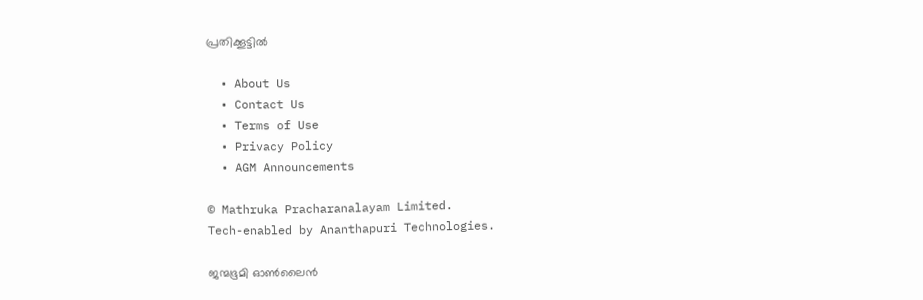പ്രതിക്കൂട്ടില്‍

  • About Us
  • Contact Us
  • Terms of Use
  • Privacy Policy
  • AGM Announcements

© Mathruka Pracharanalayam Limited.
Tech-enabled by Ananthapuri Technologies.

ജന്മഭൂമി ഓണ്‍ലൈന്‍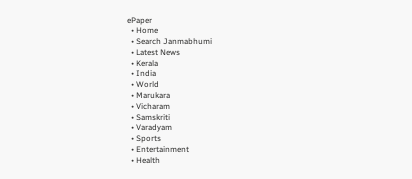ePaper
  • Home
  • Search Janmabhumi
  • Latest News
  • Kerala
  • India
  • World
  • Marukara
  • Vicharam
  • Samskriti
  • Varadyam
  • Sports
  • Entertainment
  • Health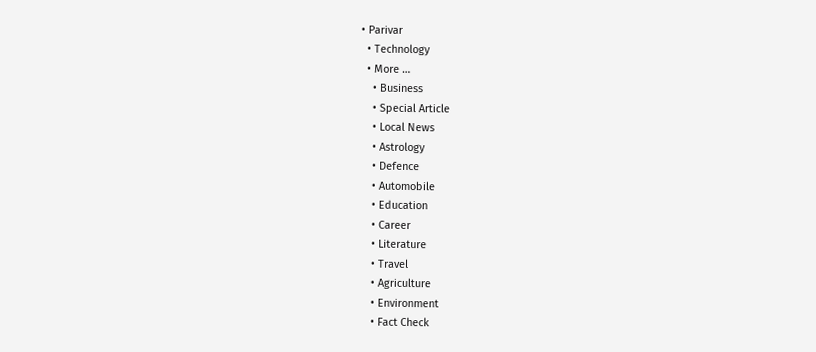• Parivar
  • Technology
  • More …
    • Business
    • Special Article
    • Local News
    • Astrology
    • Defence
    • Automobile
    • Education
    • Career
    • Literature
    • Travel
    • Agriculture
    • Environment
    • Fact Check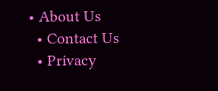• About Us
  • Contact Us
  • Privacy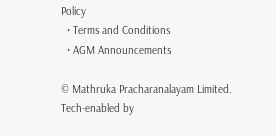Policy
  • Terms and Conditions
  • AGM Announcements

© Mathruka Pracharanalayam Limited.
Tech-enabled by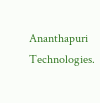Ananthapuri Technologies.